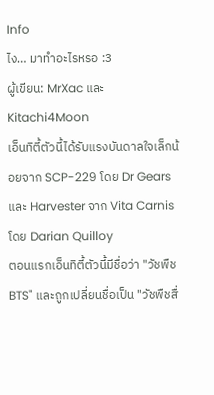Info
ไง… มาทำอะไรหรอ :3
ผู้เขียน: MrXac และ
Kitachi4Moon
เอ็นทิตี้ตัวนี้ได้รับแรงบันดาลใจเล็กน้อยจาก SCP-229 โดย Dr Gears และ Harvester จาก Vita Carnis โดย Darian Quilloy
ตอนแรกเอ็นทิตี้ตัวนี้มีชื่อว่า "วัชพืช BTS" และถูกเปลี่ยนชื่อเป็น "วัชพืชสื่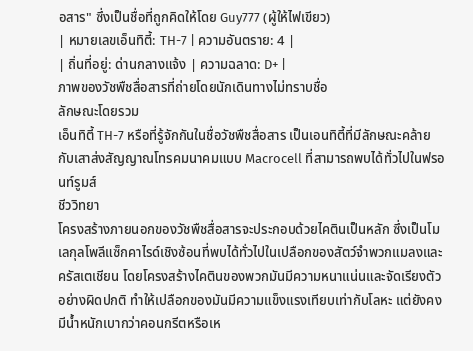อสาร" ซึ่งเป็นชื่อที่ถูกคิดให้โดย Guy777 (ผู้ให้ไฟเขียว)
| หมายเลขเอ็นทิตี้: TH-7 | ความอันตราย: 4 |
| ถิ่นที่อยู่: ด่านกลางแจ้ง | ความฉลาด: D+ |
ภาพของวัชพืชสื่อสารที่ถ่ายโดยนักเดินทางไม่ทราบชื่อ
ลักษณะโดยรวม
เอ็นทิตี้ TH-7 หรือที่รู้จักกันในชื่อวัชพืชสื่อสาร เป็นเอนทิตี้ที่มีลักษณะคล้ายกับเสาส่งสัญญาณโทรคมนาคมแบบ Macrocell ที่สามารถพบได้ทั่วไปในฟรอนท์รูมส์
ชีววิทยา
โครงสร้างภายนอกของวัชพืชสื่อสารจะประกอบด้วยไคตินเป็นหลัก ซึ่งเป็นโมเลกุลโพลีแซ็กคาไรด์เชิงซ้อนที่พบได้ทั่วไปในเปลือกของสัตว์จำพวกแมลงและครัสเตเชียน โดยโครงสร้างไคตินของพวกมันมีความหนาแน่นและจัดเรียงตัวอย่างผิดปกติ ทำให้เปลือกของมันมีความแข็งแรงเทียบเท่ากับโลหะ แต่ยังคงมีน้ำหนักเบากว่าคอนกรีตหรือเห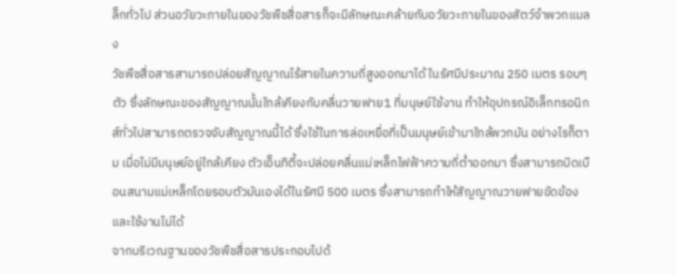ล็กทั่วไป ส่วนอวัยวะภายในของวัชพืชสื่อสารก็จะมีลักษณะคล้ายกับอวัยวะภายในของสัตว์จำพวกแมลง
วัชพืชสื่อสารสามารถปล่อยสัญญาณไร้สายในความถี่สูงออกมาได้ ในรัศมีประมาณ 250 เมตร รอบๆตัว ซึ่งลักษณะของสัญญาณนั้นใกล้เคียงกับคลื่นวายฟาย1 ที่มนุษย์ใช้งาน ทำให้อุปกรณ์อิเล็กทรอนิกส์ทั่วไปสามารถตรวจจับสัญญาณนี้ได้ ซึ่งใช้ในการล่อเหยื่อที่เป็นมนุษย์เข้ามาใกล้พวกมัน อย่างไรก็ตาม เมื่อไม่มีมนุษย์อยู่ใกล้เคียง ตัวเอ็นทิตี้จะปล่อยคลื่นแม่เหล็กไฟฟ้าความถี่ต่ำออกมา ซึ่งสามารถบิดเบือนสนามแม่เหล็กโดยรอบตัวมันเองได้ในรัศมี 500 เมตร ซึ่งสามารถทำให้สัญญาณวายฟายขัดข้องและใช้งานไม่ได้
จากบริเวณฐานของวัชพืชสื่อสารประกอบไปด้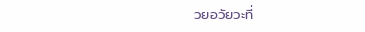วยอวัยวะที่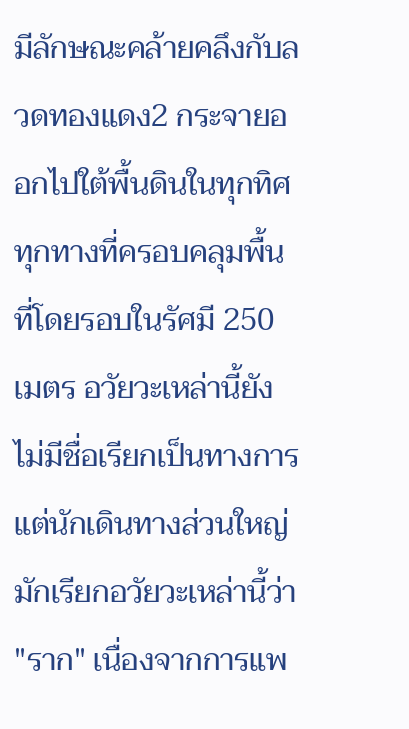มีลักษณะคล้ายคลึงกับลวดทองแดง2 กระจายออกไปใต้พื้นดินในทุกทิศทุกทางที่ครอบคลุมพื้นที่โดยรอบในรัศมี 250 เมตร อวัยวะเหล่านี้ยังไม่มีชื่อเรียกเป็นทางการ แต่นักเดินทางส่วนใหญ่มักเรียกอวัยวะเหล่านี้ว่า "ราก" เนื่องจากการแพ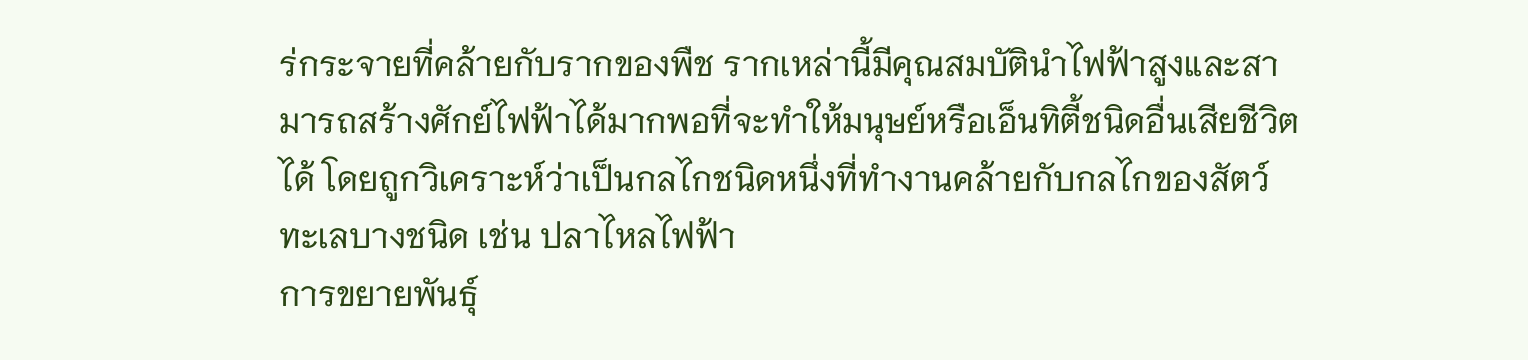ร่กระจายที่คล้ายกับรากของพืช รากเหล่านี้มีคุณสมบัตินำไฟฟ้าสูงและสามารถสร้างศักย์ไฟฟ้าได้มากพอที่จะทำให้มนุษย์หรือเอ็นทิตี้ชนิดอื่นเสียชีวิตได้ โดยถูกวิเคราะห์ว่าเป็นกลไกชนิดหนึ่งที่ทำงานคล้ายกับกลไกของสัตว์ทะเลบางชนิด เช่น ปลาไหลไฟฟ้า
การขยายพันธุ์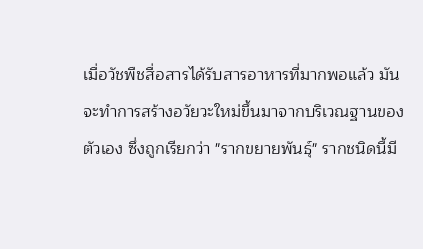เมื่อวัชพืชสื่อสารได้รับสารอาหารที่มากพอแล้ว มันจะทำการสร้างอวัยวะใหม่ขึ้นมาจากบริเวณฐานของตัวเอง ซึ่งถูกเรียกว่า "รากขยายพันธุ์" รากชนิดนี้มี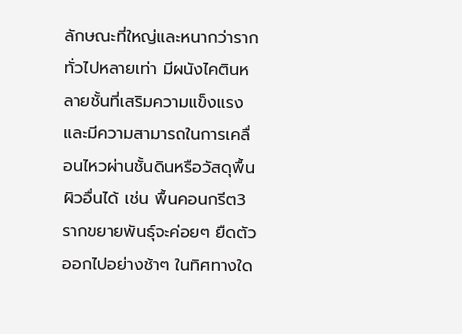ลักษณะที่ใหญ่และหนากว่ารากทั่วไปหลายเท่า มีผนังไคตินหลายชั้นที่เสริมความแข็งแรงและมีความสามารถในการเคลื่อนไหวผ่านชั้นดินหรือวัสดุพื้นผิวอื่นได้ เช่น พื้นคอนกรีต3 รากขยายพันธุ์จะค่อยๆ ยืดตัวออกไปอย่างช้าๆ ในทิศทางใด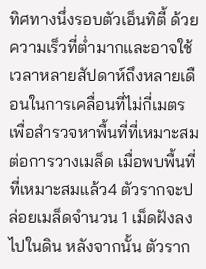ทิศทางนึ่งรอบตัวเอ็นทิตี้ ด้วยความเร็วที่ต่ำมากและอาจใช้เวลาหลายสัปดาห์ถึงหลายเดือนในการเคลื่อนที่ไม่กี่เมตร เพื่อสำรวจหาพื้นที่ที่เหมาะสมต่อการวางเมล็ด เมื่อพบพื้นที่ที่เหมาะสมแล้ว4 ตัวรากจะปล่อยเมล็ดจำนวน 1 เม็ดฝังลงไปในดิน หลังจากนั้น ตัวราก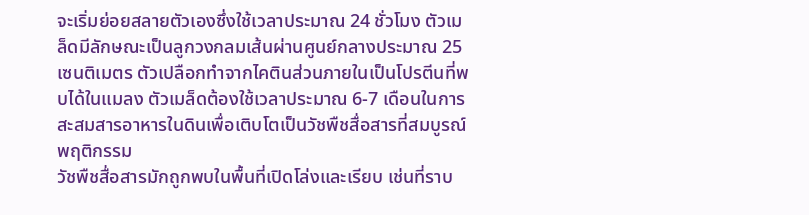จะเริ่มย่อยสลายตัวเองซึ่งใช้เวลาประมาณ 24 ชั่วโมง ตัวเมล็ดมีลักษณะเป็นลูกวงกลมเส้นผ่านศูนย์กลางประมาณ 25 เซนติเมตร ตัวเปลือกทำจากไคตินส่วนภายในเป็นโปรตีนที่พบได้ในแมลง ตัวเมล็ดต้องใช้เวลาประมาณ 6-7 เดือนในการสะสมสารอาหารในดินเพื่อเติบโตเป็นวัชพืชสื่อสารที่สมบูรณ์
พฤติกรรม
วัชพืชสื่อสารมักถูกพบในพื้นที่เปิดโล่งและเรียบ เช่นที่ราบ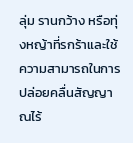ลุ่ม รานกว้าง หรือทุ่งหญ้าที่รกร้าและใช้ความสามารถในการปล่อยคลื่นสัญญาณไร้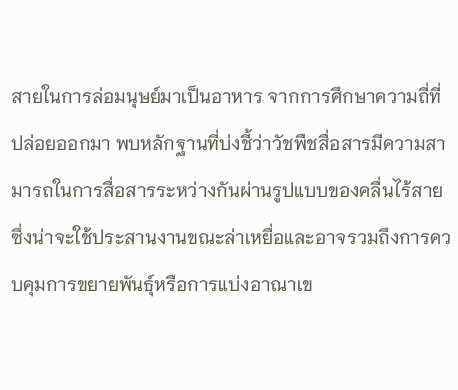สายในการล่อมนุษย์มาเป็นอาหาร จากการศึกษาความถี่ที่ปล่อยออกมา พบหลักฐานที่บ่งชี้ว่าวัชพืชสื่อสารมีความสามารถในการสื่อสารระหว่างกันผ่านรูปแบบของคลื่นไร้สาย ซึ่งน่าจะใช้ประสานงานขณะล่าเหยื่อและอาจรวมถึงการควบคุมการขยายพันธุ์หรือการแบ่งอาณาเข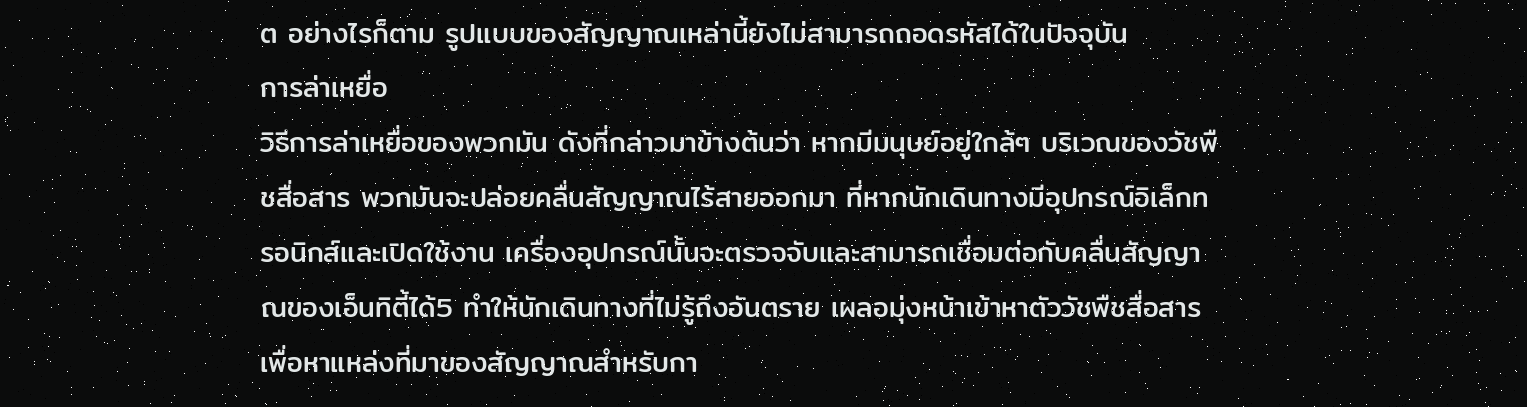ต อย่างไรก็ตาม รูปแบบของสัญญาณเหล่านี้ยังไม่สามารถถอดรหัสได้ในปัจจุบัน
การล่าเหยื่อ
วิธีการล่าเหยื่อของพวกมัน ดังที่กล่าวมาข้างต้นว่า หากมีมนุษย์อยู่ใกล้ๆ บริเวณของวัชพืชสื่อสาร พวกมันจะปล่อยคลื่นสัญญาณไร้สายออกมา ที่หากนักเดินทางมีอุปกรณ์อิเล็กทรอนิกส์และเปิดใช้งาน เครื่องอุปกรณ์นั้นจะตรวจจับและสามารถเชื่อมต่อกับคลื่นสัญญาณของเอ็นทิตี้ได้5 ทำให้นักเดินทางที่ไม่รู้ถึงอันตราย เผลอมุ่งหน้าเข้าหาตัววัชพืชสื่อสารเพื่อหาแหล่งที่มาของสัญญาณสำหรับกา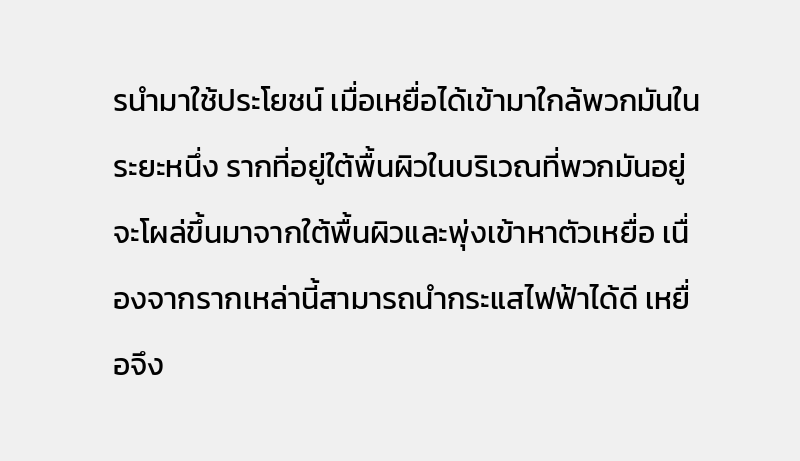รนำมาใช้ประโยชน์ เมื่อเหยื่อได้เข้ามาใกล้พวกมันในระยะหนึ่ง รากที่อยู่ใต้พื้นผิวในบริเวณที่พวกมันอยู่ จะโผล่ขึ้นมาจากใต้พื้นผิวและพุ่งเข้าหาตัวเหยื่อ เนื่องจากรากเหล่านี้สามารถนำกระแสไฟฟ้าได้ดี เหยื่อจึง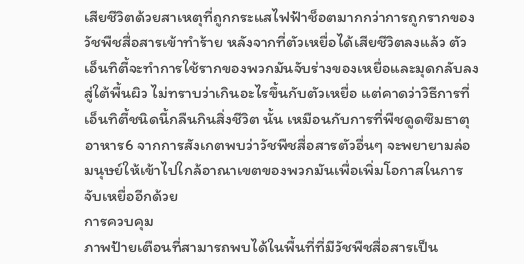เสียชีวิตด้วยสาเหตุที่ถูกกระแสไฟฟ้าช็อตมากกว่าการถูกรากของวัชพืชสื่อสารเข้าทำร้าย หลังจากที่ตัวเหยื่อได้เสียชีวิตลงแล้ว ตัวเอ็นทิตี้จะทำการใช้รากของพวกมันจับร่างของเหยื่อและมุดกลับลงสู่ใต้พื้นผิว ไม่ทราบว่าเกินอะไรขึ้นกับตัวเหยื่อ แต่คาดว่าวิธีการที่เอ็นทิตี้ชนิดนี้กลืนกินสิ่งชีวิต นั้น เหมือนกับการที่พืชดูดซึมธาตุอาหาร6 จากการสังเกตพบว่าวัชพืชสื่อสารตัวอื่นๆ จะพยายามล่อมนุษย์ให้เข้าไปใกล้อาณาเขตของพวกมันเพื่อเพิ่มโอกาสในการจับเหยื่ออีกด้วย
การควบคุม
ภาพป้ายเตือนที่สามารถพบได้ในพื้นที่ที่มีวัชพืชสื่อสารเป็น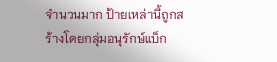จำนวนมาก ป้ายเหล่านี้ถูกสร้างโดยกลุ่มอนุรักษ์แบ็ก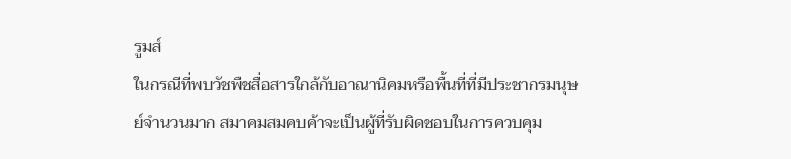รูมส์
ในกรณีที่พบวัชพืชสื่อสารใกล้กับอาณานิคมหรือพื้นที่ที่มีประชากรมนุษย์จำนวนมาก สมาคมสมคบค้าจะเป็นผู้ที่รับผิดชอบในการควบคุม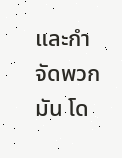และกำจัดพวกมัน โด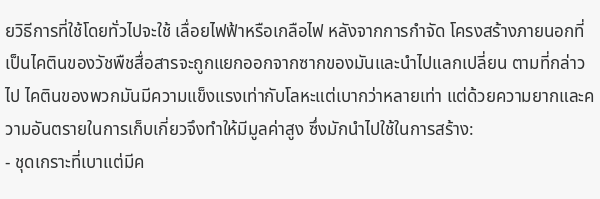ยวิธีการที่ใช้โดยทั่วไปจะใช้ เลื่อยไฟฟ้าหรือเกลือไฟ หลังจากการกำจัด โครงสร้างภายนอกที่เป็นไคตินของวัชพืชสื่อสารจะถูกแยกออกจากซากของมันและนำไปแลกเปลี่ยน ตามที่กล่าวไป ไคตินของพวกมันมีความแข็งแรงเท่ากับโลหะแต่เบากว่าหลายเท่า แต่ด้วยความยากและความอันตรายในการเก็บเกี่ยวจึงทำให้มีมูลค่าสูง ซึ่งมักนำไปใช้ในการสร้าง:
- ชุดเกราะที่เบาแต่มีค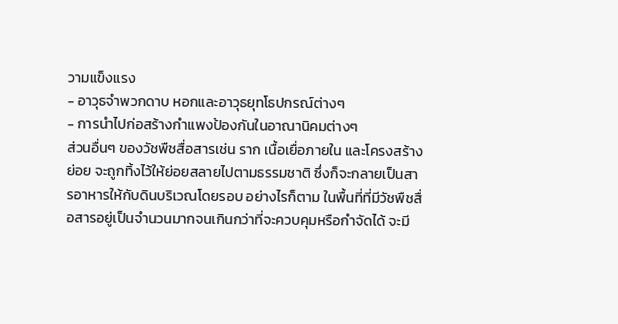วามแข็งแรง
- อาวุธจำพวกดาบ หอกและอาวุธยุทโธปกรณ์ต่างๆ
- การนำไปก่อสร้างกำแพงป้องกันในอาณานิคมต่างๆ
ส่วนอื่นๆ ของวัชพืชสื่อสารเช่น ราก เนื้อเยื่อภายใน และโครงสร้างย่อย จะถูกทิ้งไว้ให้ย่อยสลายไปตามธรรมชาติ ซึ่งก็จะกลายเป็นสารอาหารให้กับดินบริเวณโดยรอบ อย่างไรก็ตาม ในพื้นที่ที่มีวัชพืชสื่อสารอยู่เป็นจำนวนมากจนเกินกว่าที่จะควบคุมหรือกำจัดได้ จะมี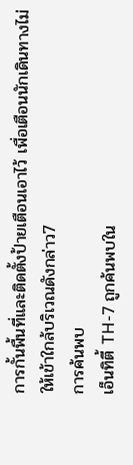การกั้นพื้นที่และติดตั้งป้ายเตือนเอาไว้ เพื่อเตือนนักเดินทางไม่ให้เข้าใกล้บริเวณดังกล่าว7
การค้นพบ
เอ็นทิตี้ TH-7 ถูกค้นพบใน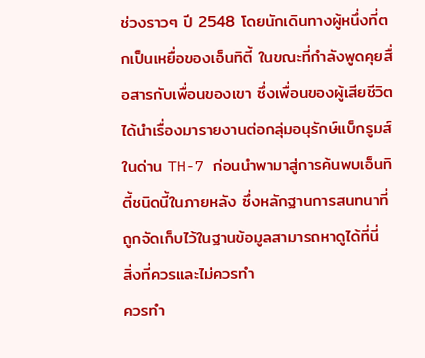ช่วงราวๆ ปี 2548 โดยนักเดินทางผู้หนึ่งที่ตกเป็นเหยื่อของเอ็นทิตี้ ในขณะที่กำลังพูดคุยสื่อสารกับเพื่อนของเขา ซึ่งเพื่อนของผู้เสียชีวิตได้นำเรื่องมารายงานต่อกลุ่มอนุรักษ์แบ็กรูมส์ในด่าน TH-7 ก่อนนำพามาสู่การค้นพบเอ็นทิตี้ชนิดนี้ในภายหลัง ซึ่งหลักฐานการสนทนาที่ถูกจัดเก็บไว้ในฐานข้อมูลสามารถหาดูได้ที่นี่
สิ่งที่ควรและไม่ควรทำ
ควรทำ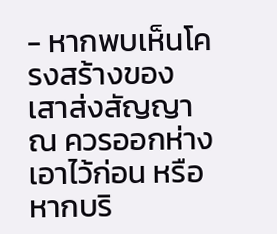- หากพบเห็นโครงสร้างของเสาส่งสัญญาณ ควรออกห่างเอาไว้ก่อน หรือหากบริ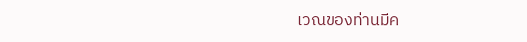เวณของท่านมีค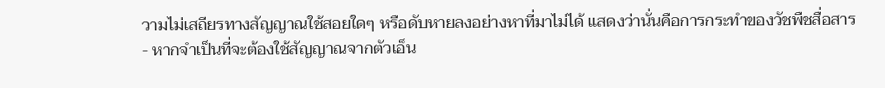วามไม่เสถียรทางสัญญาณใช้สอยใดๆ หรือดับหายลงอย่างหาที่มาไม่ได้ แสดงว่านั่นคือการกระทำของวัชพืชสื่อสาร
- หากจำเป็นที่จะต้องใช้สัญญาณจากตัวเอ็น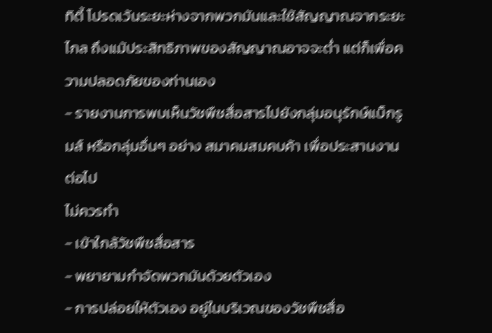ทิตี้ โปรดเว้นระยะห่างจากพวกมันและใช้สัญญาณจากระยะไกล ถึงแม้ประสิทธิภาพของสัญญาณอาจจะต่ำ แต่ก็เพื่อความปลอดภัยของท่านเอง
- รายงานการพบเห็นวัชพืชสื่อสารไปยังกลุ่มอนุรักษ์แบ็กรูมส์ หรือกลุ่มอื่นๆ อย่าง สมาคมสมคบค้า เพื่อประสานงานต่อไป
ไม่ควรทำ
- เข้าใกล้วัชพืชสื่อสาร
- พยายามกำจัดพวกมันด้วยตัวเอง
- การปล่อยให้ตัวเอง อยู่ในบริเวณของวัชพืชสื่อ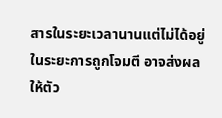สารในระยะเวลานานแต่ไม่ได้อยู่ในระยะการถูกโจมตี อาจส่งผลให้ตัว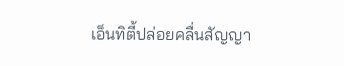เอ็นทิตี้ปล่อยคลื่นสัญญา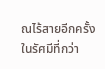ณไร้สายอีกครั้งในรัศมีที่กว่า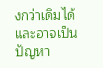งกว่าเดิมได้ และอาจเป็นปัญหา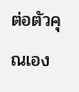ต่อตัวคุณเอง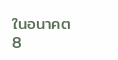ในอนาคต8